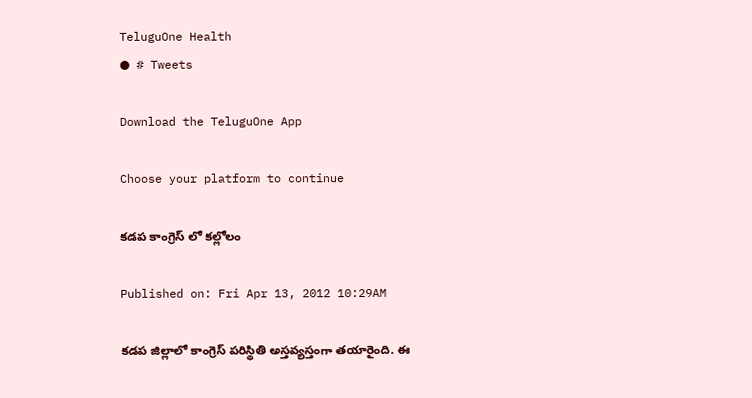TeluguOne Health
● # Tweets

Download the TeluguOne App

Choose your platform to continue

కడప కాంగ్రెస్ లో కల్లోలం

Published on: Fri Apr 13, 2012 10:29AM

కడప జిల్లాలో కాంగ్రెస్ పరిస్థితి అస్తవ్యస్తంగా తయారైంది. ఈ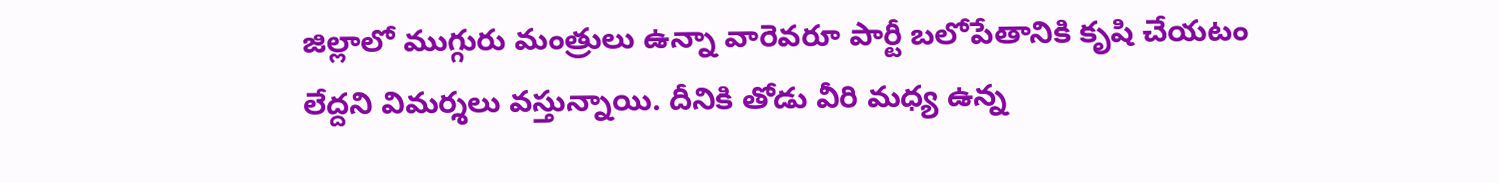జిల్లాలో ముగ్గురు మంత్రులు ఉన్నా వారెవరూ పార్టీ బలోపేతానికి కృషి చేయటం లేద్దని విమర్శలు వస్తున్నాయి. దీనికి తోడు వీరి మధ్య ఉన్న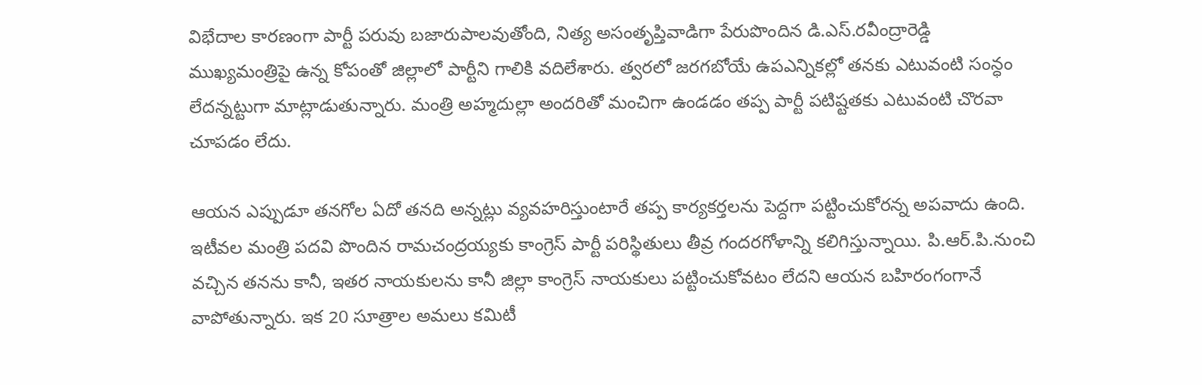విభేదాల కారణంగా పార్టీ పరువు బజారుపాలవుతోంది, నిత్య అసంతృప్తివాడిగా పేరుపొందిన డి.ఎస్.రవీంద్రారెడ్డి ముఖ్యమంత్రిపై ఉన్న కోపంతో జిల్లాలో పార్టీని గాలికి వదిలేశారు. త్వరలో జరగబోయే ఉపఎన్నికల్లో తనకు ఎటువంటి సంన్ధం లేదన్నట్టుగా మాట్లాడుతున్నారు. మంత్రి అహ్మదుల్లా అందరితో మంచిగా ఉండడం తప్ప పార్టీ పటిష్టతకు ఎటువంటి చొరవా చూపడం లేదు.

ఆయన ఎప్పుడూ తనగోల ఏదో తనది అన్నట్లు వ్యవహరిస్తుంటారే తప్ప కార్యకర్తలను పెద్దగా పట్టించుకోరన్న అపవాదు ఉంది. ఇటీవల మంత్రి పదవి పొందిన రామచంద్రయ్యకు కాంగ్రెస్ పార్టీ పరిస్థితులు తీవ్ర గందరగోళాన్ని కలిగిస్తున్నాయి. పి.ఆర్.పి.నుంచి వచ్చిన తనను కానీ, ఇతర నాయకులను కానీ జిల్లా కాంగ్రెస్ నాయకులు పట్టించుకోవటం లేదని ఆయన బహిరంగంగానే వాపోతున్నారు. ఇక 20 సూత్రాల అమలు కమిటీ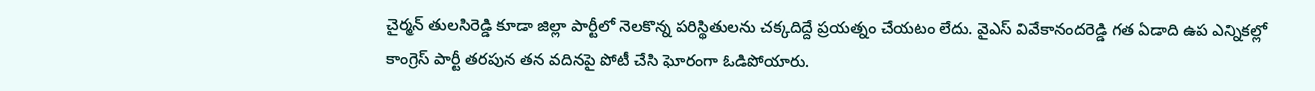చైర్మన్ తులసిరెడ్డి కూడా జిల్లా పార్టీలో నెలకొన్న పరిస్థితులను చక్కదిద్దే ప్రయత్నం చేయటం లేదు. వైఎస్ వివేకానందరెడ్డి గత ఏడాది ఉప ఎన్నికల్లో కాంగ్రెస్ పార్టీ తరపున తన వదినపై పోటీ చేసి ఘోరంగా ఓడిపోయారు.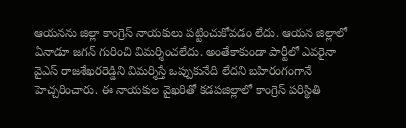ఆయనను జిల్లా కాంగ్రెస్ నాయకులు పట్టించుకోవడం లేదు. ఆయన జిల్లాలో ఏనాడూ జగన్ గురించి విమర్శించలేదు. అంతేకాకుండా పార్టీలో ఎవరైనా వైఎస్ రాజశేఖరరెడ్డిని విమర్శిస్తే ఒప్పుకునేది లేదని బహిరంగంగానే హెచ్చరించారు. ఈ నాయకుల వైఖరితో కడపజిల్లాలో కాంగ్రెస్ పరిస్థితి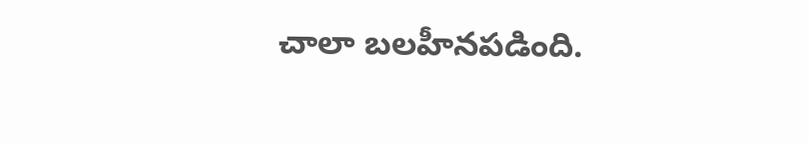చాలా బలహీనపడింది.